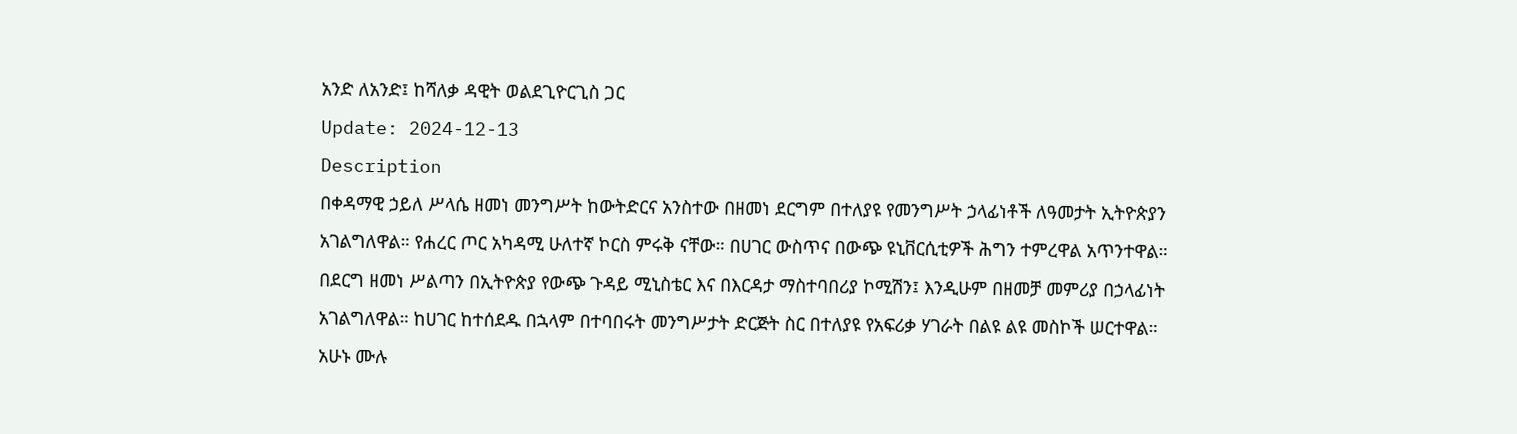አንድ ለአንድ፤ ከሻለቃ ዳዊት ወልደጊዮርጊስ ጋር
Update: 2024-12-13
Description
በቀዳማዊ ኃይለ ሥላሴ ዘመነ መንግሥት ከውትድርና አንስተው በዘመነ ደርግም በተለያዩ የመንግሥት ኃላፊነቶች ለዓመታት ኢትዮጵያን አገልግለዋል። የሐረር ጦር አካዳሚ ሁለተኛ ኮርስ ምሩቅ ናቸው። በሀገር ውስጥና በውጭ ዩኒቨርሲቲዎች ሕግን ተምረዋል አጥንተዋል። በደርግ ዘመነ ሥልጣን በኢትዮጵያ የውጭ ጉዳይ ሚኒስቴር እና በእርዳታ ማስተባበሪያ ኮሚሽን፤ እንዲሁም በዘመቻ መምሪያ በኃላፊነት አገልግለዋል። ከሀገር ከተሰደዱ በኋላም በተባበሩት መንግሥታት ድርጅት ስር በተለያዩ የአፍሪቃ ሃገራት በልዩ ልዩ መስኮች ሠርተዋል። አሁኑ ሙሉ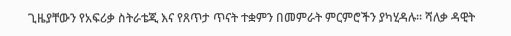ጊዜያቸውን የአፍሪቃ ስትራቴጂ እና የጸጥታ ጥናት ተቋምን በመምራት ምርምሮችን ያካሂዳሉ። ሻለቃ ዳዊት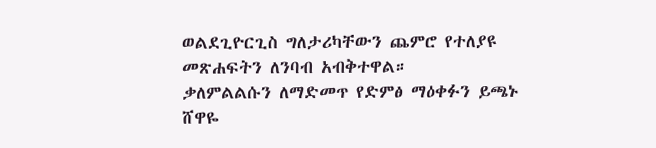ወልደጊዮርጊስ ግለታሪካቸውን ጨምሮ የተለያዩ መጽሐፍትን ለንባብ አብቅተዋል።
ቃለምልልሱን ለማድመጥ የድምፅ ማዕቀፉን ይጫኑ
ሸዋዬ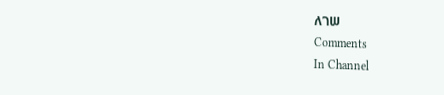ለገሠ
Comments
In Channel